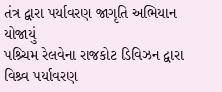તંત્ર દ્વારા પર્યાવરણ જાગૃતિ અભિયાન યોજાયું
પશ્ર્ચિમ રેલવેના રાજકોટ ડિવિઝન દ્વારા વિશ્ર્વ પર્યાવરણ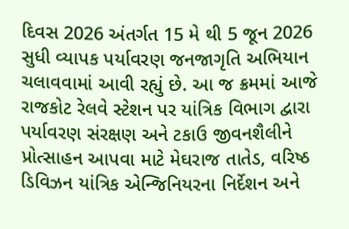દિવસ 2026 અંતર્ગત 15 મે થી 5 જૂન 2026 સુધી વ્યાપક પર્યાવરણ જનજાગૃતિ અભિયાન ચલાવવામાં આવી રહ્યું છે. આ જ ક્રમમાં આજે રાજકોટ રેલવે સ્ટેશન પર યાંત્રિક વિભાગ દ્વારા પર્યાવરણ સંરક્ષણ અને ટકાઉ જીવનશૈલીને પ્રોત્સાહન આપવા માટે મેઘરાજ તાતેડ, વરિષ્ઠ ડિવિઝન યાંત્રિક એન્જિનિયરના નિર્દેશન અને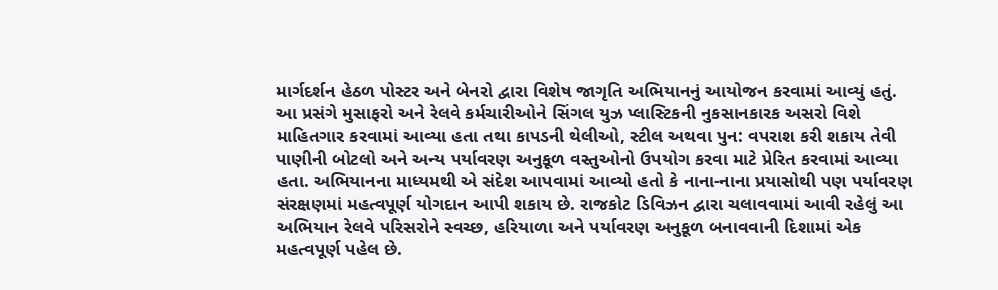માર્ગદર્શન હેઠળ પોસ્ટર અને બેનરો દ્વારા વિશેષ જાગૃતિ અભિયાનનું આયોજન કરવામાં આવ્યું હતું. આ પ્રસંગે મુસાફરો અને રેલવે કર્મચારીઓને સિંગલ યુઝ પ્લાસ્ટિકની નુકસાનકારક અસરો વિશે માહિતગાર કરવામાં આવ્યા હતા તથા કાપડની થેલીઓ, સ્ટીલ અથવા પુન: વપરાશ કરી શકાય તેવી પાણીની બોટલો અને અન્ય પર્યાવરણ અનુકૂળ વસ્તુઓનો ઉપયોગ કરવા માટે પ્રેરિત કરવામાં આવ્યા હતા. અભિયાનના માધ્યમથી એ સંદેશ આપવામાં આવ્યો હતો કે નાના-નાના પ્રયાસોથી પણ પર્યાવરણ સંરક્ષણમાં મહત્વપૂર્ણ યોગદાન આપી શકાય છે. રાજકોટ ડિવિઝન દ્વારા ચલાવવામાં આવી રહેલું આ અભિયાન રેલવે પરિસરોને સ્વચ્છ, હરિયાળા અને પર્યાવરણ અનુકૂળ બનાવવાની દિશામાં એક મહત્વપૂર્ણ પહેલ છે.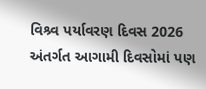વિશ્ર્વ પર્યાવરણ દિવસ 2026 અંતર્ગત આગામી દિવસોમાં પણ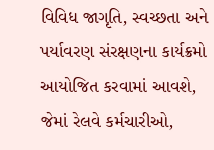વિવિધ જાગૃતિ, સ્વચ્છતા અને પર્યાવરણ સંરક્ષણના કાર્યક્રમો આયોજિત કરવામાં આવશે, જેમાં રેલવે કર્મચારીઓ,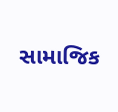સામાજિક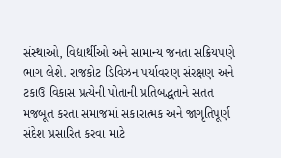સંસ્થાઓ, વિદ્યાર્થીઓ અને સામાન્ય જનતા સક્રિયપણે ભાગ લેશે. રાજકોટ ડિવિઝન પર્યાવરણ સંરક્ષણ અને ટકાઉ વિકાસ પ્રત્યેની પોતાની પ્રતિબદ્ધતાને સતત મજબૂત કરતા સમાજમાં સકારાત્મક અને જાગૃતિપૂર્ણ સંદેશ પ્રસારિત કરવા માટે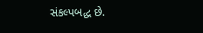સંકલ્પબદ્ધ છે.